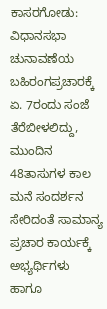ಕಾಸರಗೋಡು: ವಿಧಾನಸಭಾ ಚುನಾವಣೆಯ ಬಹಿರಂಗಪ್ರಚಾರಕ್ಕೆ ಏ. 7ರಂದು ಸಂಜೆ ತೆರೆಬೀಳಲಿದ್ದು, ಮುಂದಿನ 48ತಾಸುಗಳ ಕಾಲ ಮನೆ ಸಂದರ್ಶನ ಸೇರಿದಂತೆ ಸಾಮಾನ್ಯ ಪ್ರಚಾರ ಕಾರ್ಯಕ್ಕೆ ಅಭ್ಯರ್ಥಿಗಳು ಹಾಗೂ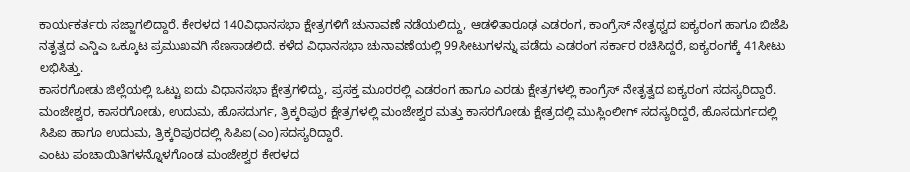ಕಾರ್ಯಕರ್ತರು ಸಜ್ಜಾಗಲಿದ್ದಾರೆ. ಕೇರಳದ 140ವಿಧಾನಸಭಾ ಕ್ಷೇತ್ರಗಳಿಗೆ ಚುನಾವಣೆ ನಡೆಯಲಿದ್ದು, ಆಡಳಿತಾರೂಢ ಎಡರಂಗ, ಕಾಂಗ್ರೆಸ್ ನೇತೃಥ್ವದ ಐಕ್ಯರಂಗ ಹಾಗೂ ಬಿಜೆಪಿ ನತೃತ್ವದ ಎನ್ಡಿಎ ಒಕ್ಕೂಟ ಪ್ರಮುಖವಗಿ ಸೆಣಸಾಡಲಿದೆ. ಕಳೆದ ವಿಧಾನಸಭಾ ಚುನಾವಣೆಯಲ್ಲಿ 99ಸೀಟುಗಳನ್ನು ಪಡೆದು ಎಡರಂಗ ಸರ್ಕಾರ ರಚಿಸಿದ್ದರೆ, ಐಕ್ಯರಂಗಕ್ಕೆ 41ಸೀಟು ಲಭಿಸಿತ್ತು.
ಕಾಸರಗೋಡು ಜಿಲ್ಲೆಯಲ್ಲಿ ಒಟ್ಟು ಐದು ವಿಧಾನಸಭಾ ಕ್ಷೇತ್ರಗಳಿದ್ದು, ಪ್ರಸಕ್ತ ಮೂರರಲ್ಲಿ ಎಡರಂಗ ಹಾಗೂ ಎರಡು ಕ್ಷೇತ್ರಗಳಲ್ಲಿ ಕಾಂಗ್ರೆಸ್ ನೇತೃತ್ವದ ಐಕ್ಯರಂಗ ಸದಸ್ಯರಿದ್ದಾರೆ.
ಮಂಜೇಶ್ವರ, ಕಾಸರಗೋಡು, ಉದುಮ, ಹೊಸದುರ್ಗ, ತ್ರಿಕ್ಕರಿಪುರ ಕ್ಷೇತ್ರಗಳಲ್ಲಿ ಮಂಜೇಶ್ವರ ಮತ್ತು ಕಾಸರಗೋಡು ಕ್ಷೇತ್ರದಲ್ಲಿ ಮುಸ್ಲಿಂಲೀಗ್ ಸದಸ್ಯರಿದ್ದರೆ, ಹೊಸದುರ್ಗದಲ್ಲಿ ಸಿಪಿಐ ಹಾಗೂ ಉದುಮ, ತ್ರಿಕ್ಕರಿಪುರದಲ್ಲಿ ಸಿಪಿಐ(ಎಂ)ಸದಸ್ಯರಿದ್ದಾರೆ.
ಎಂಟು ಪಂಚಾಯಿತಿಗಳನ್ನೊಳಗೊಂಡ ಮಂಜೇಶ್ವರ ಕೇರಳದ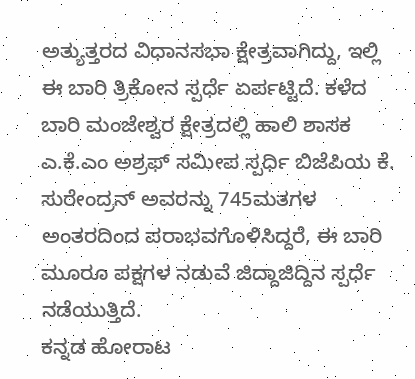ಅತ್ಯುತ್ತರದ ವಿಧಾನಸಭಾ ಕ್ಷೇತ್ರವಾಗಿದ್ದು, ಇಲ್ಲಿ ಈ ಬಾರಿ ತ್ರಿಕೋನ ಸ್ಪರ್ಧೆ ಏರ್ಪಟ್ಟಿದೆ. ಕಳೆದ ಬಾರಿ ಮಂಜೇಶ್ವರ ಕ್ಷೇತ್ರದಲ್ಲಿ ಹಾಲಿ ಶಾಸಕ ಎ.ಕೆ.ಎಂ ಅಶ್ರಫ್ ಸಮೀಪ ಸ್ಪರ್ಧಿ ಬಿಜೆಪಿಯ ಕೆ. ಸುರೇಂದ್ರನ್ ಅವರನ್ನು 745ಮತಗಳ ಅಂತರದಿಂದ ಪರಾಭವಗೊಳಿಸಿದ್ದರೆ, ಈ ಬಾರಿ ಮೂರೂ ಪಕ್ಷಗಳ ನಡುವೆ ಜಿದ್ದಾಜಿದ್ದಿನ ಸ್ಪರ್ಧೆ ನಡೆಯುತ್ತಿದೆ.
ಕನ್ನಡ ಹೋರಾಟ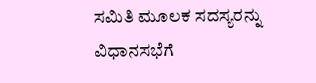ಸಮಿತಿ ಮೂಲಕ ಸದಸ್ಯರನ್ನು ವಿಧಾನಸಭೆಗೆ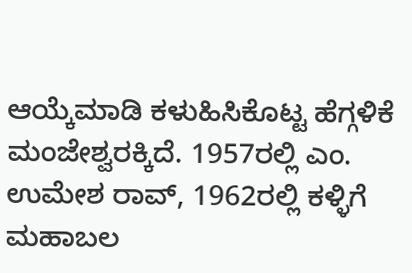ಆಯ್ಕೆಮಾಡಿ ಕಳುಹಿಸಿಕೊಟ್ಟ ಹೆಗ್ಗಳಿಕೆ ಮಂಜೇಶ್ವರಕ್ಕಿದೆ. 1957ರಲ್ಲಿ ಎಂ. ಉಮೇಶ ರಾವ್, 1962ರಲ್ಲಿ ಕಳ್ಳಿಗೆ ಮಹಾಬಲ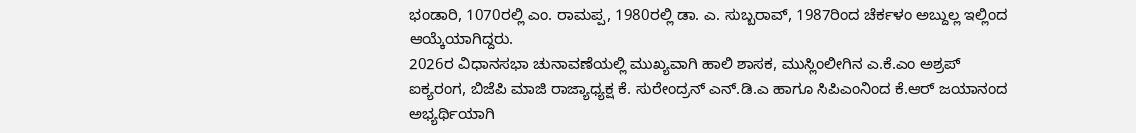ಭಂಡಾರಿ, 1070ರಲ್ಲಿ ಎಂ. ರಾಮಪ್ಪ, 1980ರಲ್ಲಿ ಡಾ. ಎ. ಸುಬ್ಬರಾವ್, 1987ರಿಂದ ಚೆರ್ಕಳಂ ಅಬ್ದುಲ್ಲ ಇಲ್ಲಿಂದ ಆಯ್ಕೆಯಾಗಿದ್ದರು.
2026ರ ವಿಧಾನಸಭಾ ಚುನಾವಣೆಯಲ್ಲಿ ಮುಖ್ಯವಾಗಿ ಹಾಲಿ ಶಾಸಕ, ಮುಸ್ಲಿಂಲೀಗಿನ ಎ.ಕೆ.ಎಂ ಅಶ್ರಪ್ ಐಕ್ಯರಂಗ, ಬಿಜೆಪಿ ಮಾಜಿ ರಾಜ್ಯಾಧ್ಯಕ್ಷ ಕೆ. ಸುರೇಂದ್ರನ್ ಎನ್.ಡಿ.ಎ ಹಾಗೂ ಸಿಪಿಎಂನಿಂದ ಕೆ.ಆರ್ ಜಯಾನಂದ ಅಭ್ಯರ್ಥಿಯಾಗಿ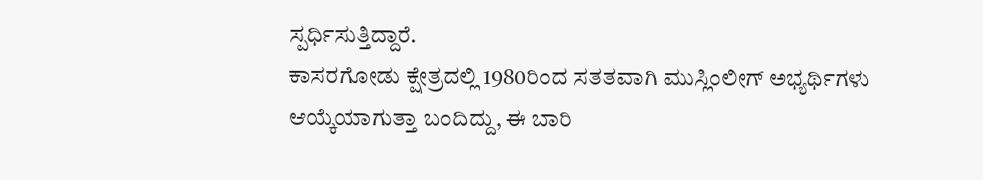ಸ್ಪರ್ಧಿಸುತ್ತಿದ್ದಾರೆ.
ಕಾಸರಗೋಡು ಕ್ಷೇತ್ರದಲ್ಲಿ 1980ರಿಂದ ಸತತವಾಗಿ ಮುಸ್ಲಿಂಲೀಗ್ ಅಭ್ಯರ್ಥಿಗಳು ಆಯ್ಕೆಯಾಗುತ್ತಾ ಬಂದಿದ್ದು, ಈ ಬಾರಿ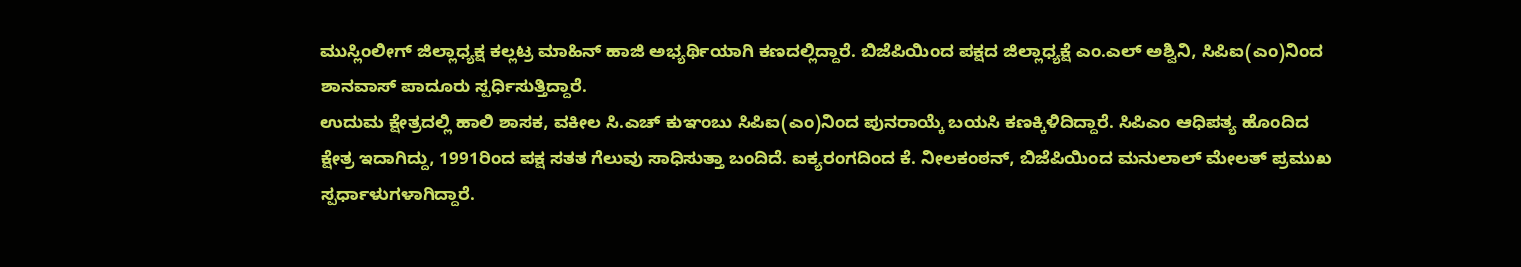ಮುಸ್ಲಿಂಲೀಗ್ ಜಿಲ್ಲಾಧ್ಯಕ್ಷ ಕಲ್ಲಟ್ರ ಮಾಹಿನ್ ಹಾಜಿ ಅಭ್ಯರ್ಥಿಯಾಗಿ ಕಣದಲ್ಲಿದ್ದಾರೆ. ಬಿಜೆಪಿಯಿಂದ ಪಕ್ಷದ ಜಿಲ್ಲಾಧ್ಯಕ್ಷೆ ಎಂ.ಎಲ್ ಅಶ್ವಿನಿ, ಸಿಪಿಐ(ಎಂ)ನಿಂದ ಶಾನವಾಸ್ ಪಾದೂರು ಸ್ಪರ್ಧಿಸುತ್ತಿದ್ದಾರೆ.
ಉದುಮ ಕ್ಷೇತ್ರದಲ್ಲಿ ಹಾಲಿ ಶಾಸಕ, ವಕೀಲ ಸಿ.ಎಚ್ ಕುಞಂಬು ಸಿಪಿಐ(ಎಂ)ನಿಂದ ಪುನರಾಯ್ಕೆ ಬಯಸಿ ಕಣಕ್ಕಿಳಿದಿದ್ದಾರೆ. ಸಿಪಿಎಂ ಆಧಿಪತ್ಯ ಹೊಂದಿದ ಕ್ಷೇತ್ರ ಇದಾಗಿದ್ದು, 1991ರಿಂದ ಪಕ್ಷ ಸತತ ಗೆಲುವು ಸಾಧಿಸುತ್ತಾ ಬಂದಿದೆ. ಐಕ್ಯರಂಗದಿಂದ ಕೆ. ನೀಲಕಂಠನ್, ಬಿಜೆಪಿಯಿಂದ ಮನುಲಾಲ್ ಮೇಲತ್ ಪ್ರಮುಖ ಸ್ಪರ್ಧಾಳುಗಳಾಗಿದ್ದಾರೆ.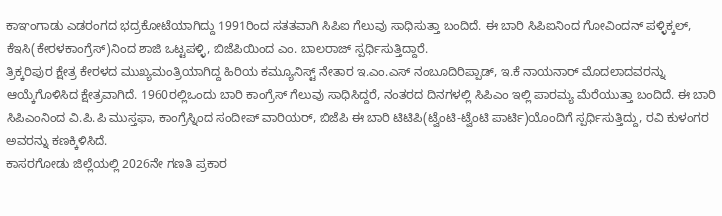ಕಾಞಂಗಾಡು ಎಡರಂಗದ ಭದ್ರಕೋಟೆಯಾಗಿದ್ದು 1991ರಿಂದ ಸತತವಾಗಿ ಸಿಪಿಐ ಗೆಲುವು ಸಾಧಿಸುತ್ತಾ ಬಂದಿದೆ. ಈ ಬಾರಿ ಸಿಪಿಐನಿಂದ ಗೋವಿಂದನ್ ಪಳ್ಳಿಕ್ಕಲ್, ಕೆಇಸಿ(ಕೇರಳಕಾಂಗ್ರೆಸ್)ನಿಂದ ಶಾಜಿ ಒಟ್ಟಪಳ್ಳಿ, ಬಿಜೆಪಿಯಿಂದ ಎಂ. ಬಾಲರಾಜ್ ಸ್ಪರ್ಧಿಸುತ್ತಿದ್ದಾರೆ.
ತ್ರಿಕ್ಕರಿಪುರ ಕ್ಷೇತ್ರ ಕೇರಳದ ಮುಖ್ಯಮಂತ್ರಿಯಾಗಿದ್ದ ಹಿರಿಯ ಕಮ್ಯೂನಿಸ್ಟ್ ನೇತಾರ ಇ.ಎಂ.ಎಸ್ ನಂಬೂದಿರಿಪ್ಪಾಡ್, ಇ.ಕೆ ನಾಯನಾರ್ ಮೊದಲಾದವರನ್ನು ಆಯ್ಕೆಗೊಳಿಸಿದ ಕ್ಷೇತ್ರವಾಗಿದೆ. 1960ರಲ್ಲಿಒಂದು ಬಾರಿ ಕಾಂಗ್ರೆಸ್ ಗೆಲುವು ಸಾಧಿಸಿದ್ದರೆ, ನಂತರದ ದಿನಗಳಲ್ಲಿ ಸಿಪಿಎಂ ಇಲ್ಲಿ ಪಾರಮ್ಯ ಮೆರೆಯುತ್ತಾ ಬಂದಿದೆ. ಈ ಬಾರಿ ಸಿಪಿಎಂನಿಂದ ವಿ.ಪಿ.ಪಿ ಮುಸ್ತಫಾ, ಕಾಂಗ್ರೆಸ್ನಿಂದ ಸಂದೀಪ್ ವಾರಿಯರ್, ಬಿಜೆಪಿ ಈ ಬಾರಿ ಟಿಟಿಪಿ(ಟ್ವೆಂಟಿ-ಟ್ವೆಂಟಿ ಪಾರ್ಟಿ)ಯೊಂದಿಗೆ ಸ್ಪರ್ಧಿಸುತ್ತಿದ್ದು, ರವಿ ಕುಳಂಗರ ಅವರನ್ನು ಕಣಕ್ಕಿಳಿಸಿದೆ.
ಕಾಸರಗೋಡು ಜಿಲ್ಲೆಯಲ್ಲಿ 2026ನೇ ಗಣತಿ ಪ್ರಕಾರ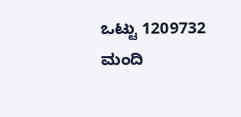ಒಟ್ಟು 1209732 ಮಂದಿ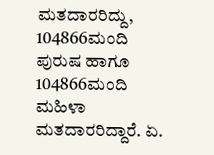ಮತದಾರರಿದ್ದು, 104866ಮಂದಿ ಪುರುಷ ಹಾಗೂ 104866ಮಂದಿ ಮಹಿಳಾ ಮತದಾರರಿದ್ದಾರೆ. ಏ.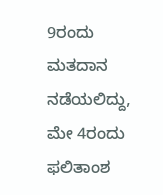9ರಂದು ಮತದಾನ ನಡೆಯಲಿದ್ದು, ಮೇ 4ರಂದು ಫಲಿತಾಂಶ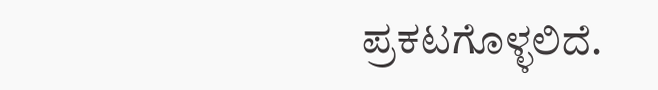ಪ್ರಕಟಗೊಳ್ಳಲಿದೆ.